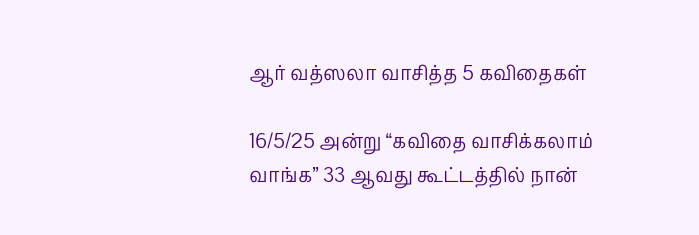ஆர் வத்ஸலா வாசித்த 5 கவிதைகள்

16/5/25 அன்று “கவிதை வாசிக்கலாம் வாங்க” 33 ஆவது கூட்டத்தில் நான்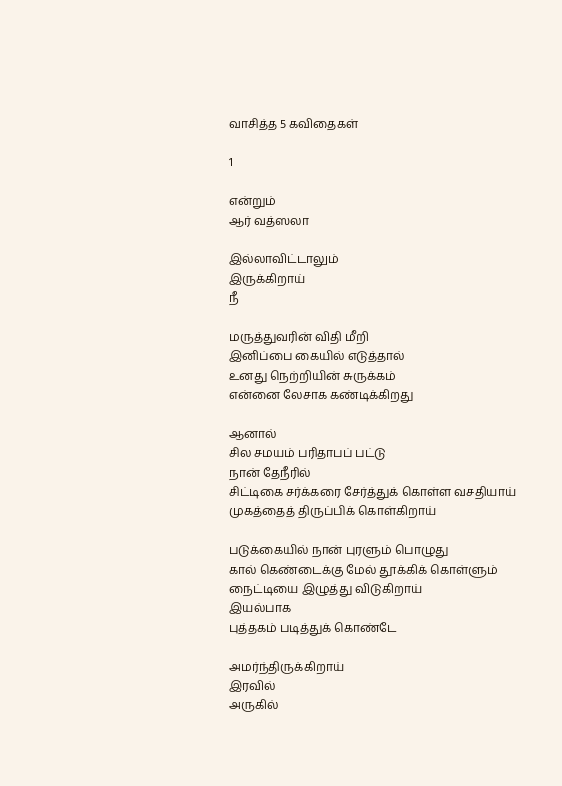வாசித்த 5 கவிதைகள்

1

என்றும்
ஆர் வத்ஸலா

இல்லாவிட்டாலும்
இருக்கிறாய்
நீ

மருத்துவரின் விதி மீறி
இனிப்பை கையில் எடுத்தால்
உனது நெற்றியின் சுருக்கம்
என்னை லேசாக கண்டிக்கிறது

ஆனால்
சில சமயம் பரிதாபப் பட்டு
நான் தேநீரில்
சிட்டிகை சர்க்கரை சேர்த்துக் கொள்ள வசதியாய்
முகத்தைத் திருப்பிக் கொள்கிறாய்

படுக்கையில் நான் புரளும் பொழுது
கால் கெண்டைக்கு மேல் தூக்கிக் கொள்ளும்
நைட்டியை இழுத்து விடுகிறாய்
இயல்பாக
புத்தகம் படித்துக் கொண்டே

அமர்ந்திருக்கிறாய்
இரவில்
அருகில்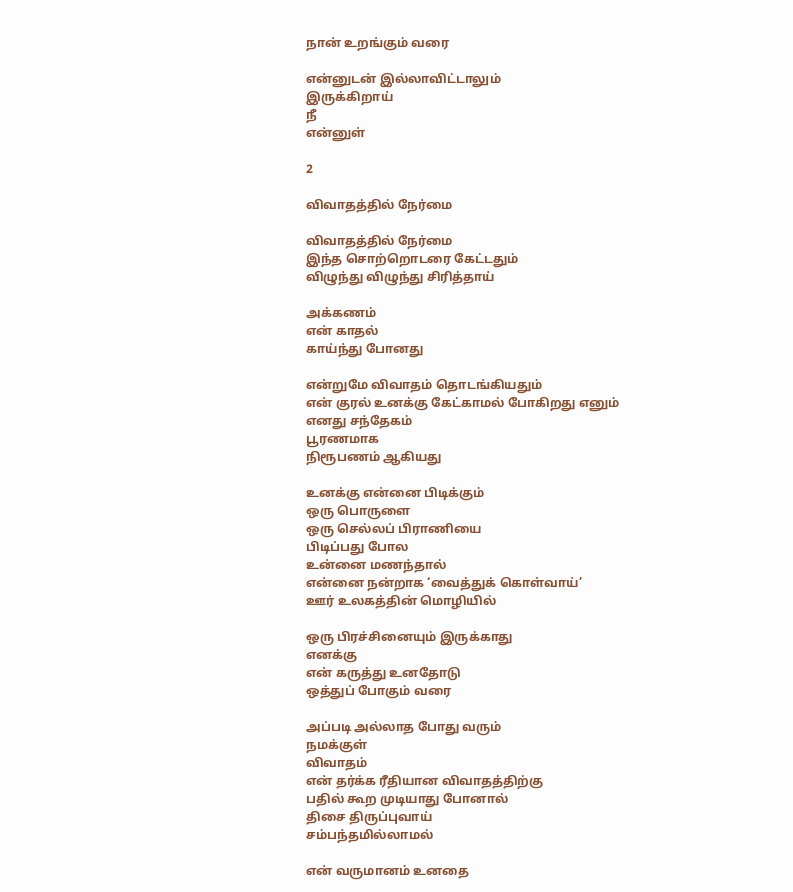நான் உறங்கும் வரை

என்னுடன் இல்லாவிட்டாலும்
இருக்கிறாய்
நீ
என்னுள்

2

விவாதத்தில் நேர்மை

விவாதத்தில் நேர்மை
இந்த சொற்றொடரை கேட்டதும்
விழுந்து விழுந்து சிரித்தாய்

அக்கணம்
என் காதல்
காய்ந்து போனது

என்றுமே விவாதம் தொடங்கியதும்
என் குரல் உனக்கு கேட்காமல் போகிறது எனும்
எனது சந்தேகம்
பூரணமாக
நிரூபணம் ஆகியது

உனக்கு என்னை பிடிக்கும்
ஒரு பொருளை
ஒரு செல்லப் பிராணியை
பிடிப்பது போல
உன்னை மணந்தால்
என்னை நன்றாக ‘வைத்துக் கொள்வாய்’
ஊர் உலகத்தின் மொழியில்

ஒரு பிரச்சினையும் இருக்காது
எனக்கு
என் கருத்து உனதோடு
ஒத்துப் போகும் வரை

அப்படி அல்லாத போது வரும்
நமக்குள்
விவாதம்
என் தர்க்க ரீதியான விவாதத்திற்கு
பதில் கூற முடியாது போனால்
திசை திருப்புவாய்
சம்பந்தமில்லாமல்

என் வருமானம் உனதை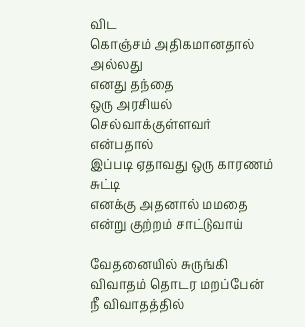விட
கொஞ்சம் அதிகமானதால்
அல்லது
எனது தந்தை
ஒரு அரசியல் செல்வாக்குள்ளவர்
என்பதால்
இப்படி ஏதாவது ஒரு காரணம் சுட்டி
எனக்கு அதனால் மமதை என்று குற்றம் சாட்டுவாய்

வேதனையில் சுருங்கி
விவாதம் தொடர மறப்பேன்
நீ விவாதத்தில்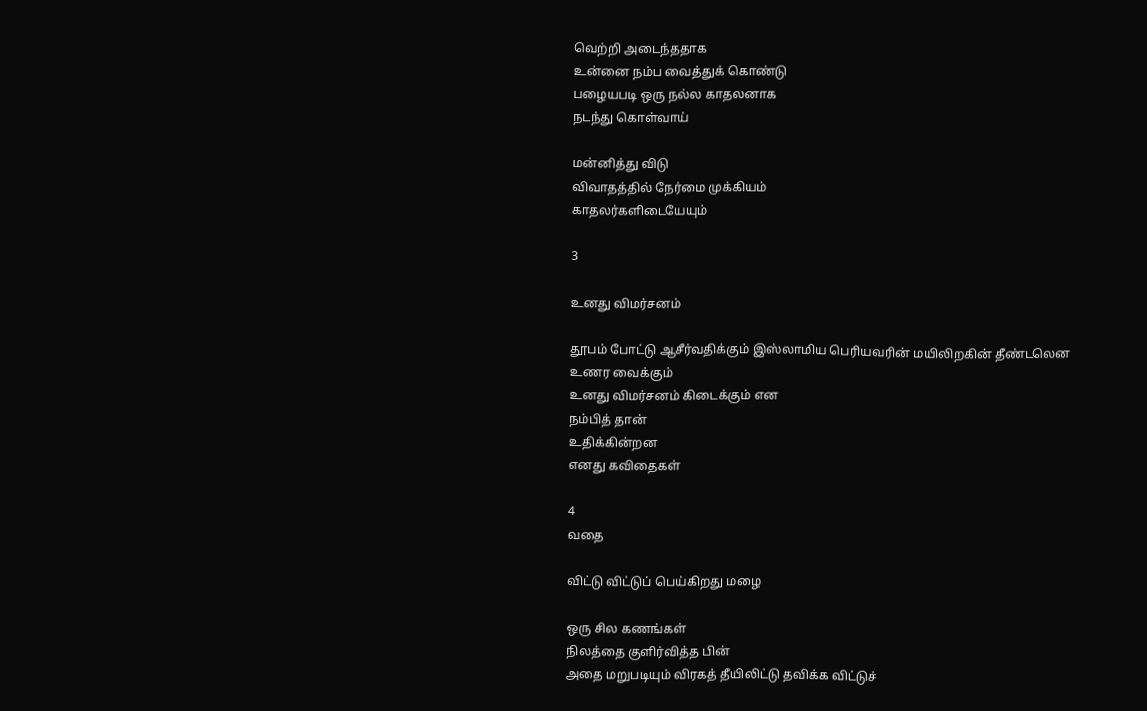வெற்றி அடைந்ததாக
உன்னை நம்ப வைத்துக் கொண்டு
பழையபடி ஒரு நல்ல காதலனாக
நடந்து கொள்வாய்

மன்னித்து விடு
விவாதத்தில் நேர்மை முக்கியம்
காதலர்களிடையேயும்

3

உனது விமர்சனம்

தூபம் போட்டு ஆசீர்வதிக்கும் இஸ்லாமிய பெரியவரின் மயிலிறகின் தீண்டலென
உணர வைக்கும்
உனது விமர்சனம் கிடைக்கும் என
நம்பித் தான்
உதிக்கின்றன
எனது கவிதைகள்

4
வதை

விட்டு விட்டுப் பெய்கிறது மழை

ஒரு சில கணங்கள்
நிலத்தை குளிர்வித்த பின்
அதை மறுபடியும் விரகத் தீயிலிட்டு தவிக்க விட்டுச்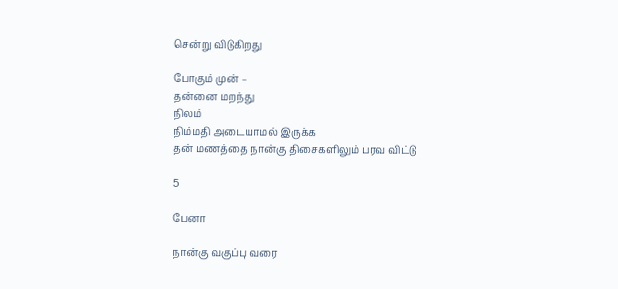சென்று விடுகிறது

போகும் முன் –
தன்னை மறந்து
நிலம்
நிம்மதி அடையாமல் இருக்க
தன் மணத்தை நான்கு திசைகளிலும் பரவ விட்டு

5

பேனா

நான்கு வகுப்பு‌ வரை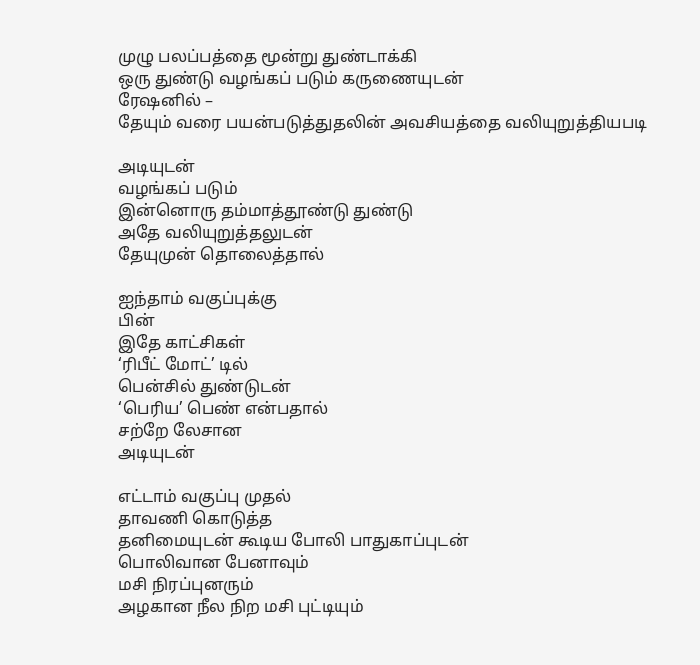முழு பலப்பத்தை மூன்று துண்டாக்கி
ஒரு துண்டு வழங்கப் படும் கருணையுடன்
ரேஷனில் –
தேயும் வரை பயன்படுத்துதலின் அவசியத்தை வலியுறுத்தியபடி

அடியுடன்
வழங்கப் படும்
இன்னொரு தம்மாத்தூண்டு துண்டு
அதே வலியுறுத்தலுடன்
தேயுமுன் தொலைத்தால்

ஐந்தாம் வகுப்புக்கு
பின்
இதே காட்சிகள்
‘ரிபீட் மோட்’ டில்
பென்சில் துண்டுடன்
‘பெரிய’ பெண் என்பதால்
சற்றே லேசான
அடியுடன்

எட்டாம் வகுப்பு‌ முதல்
தாவணி‌ கொடுத்த
தனிமையுடன்‌ கூடிய போலி பாதுகாப்புடன்
பொலிவான பேனாவும்
மசி நிரப்புனரும்
அழகான நீல நிற மசி புட்டியும்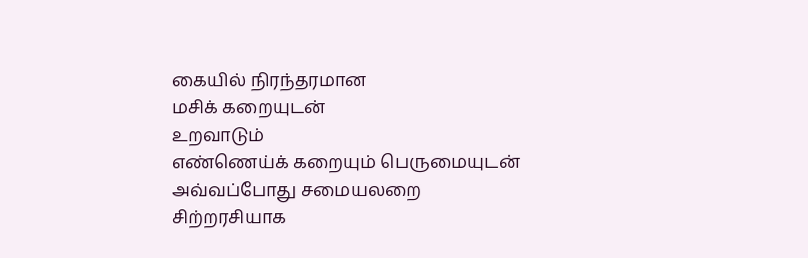கையில் நிரந்தரமான
மசிக் கறையுடன்
உறவாடும்
எண்ணெய்க் கறையும் பெருமையுடன்
அவ்வப்போது சமையலறை சிற்றரசியாக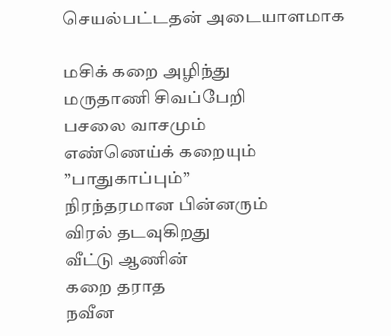செயல்பட்டதன் அடையாளமாக

மசிக் கறை‌ அழிந்து
மருதாணி சிவப்பேறி
பசலை வாசமும்
எண்ணெய்க் கறையும்
”பாதுகாப்பும்”
நிரந்தரமான பின்னரும்
விரல் தடவுகிறது
வீட்டு ஆணின்
கறை‌ தராத
நவீன‌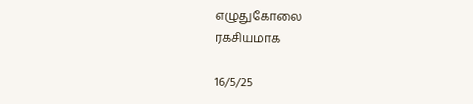எழுதுகோலை
ரகசியமாக

16/5/25